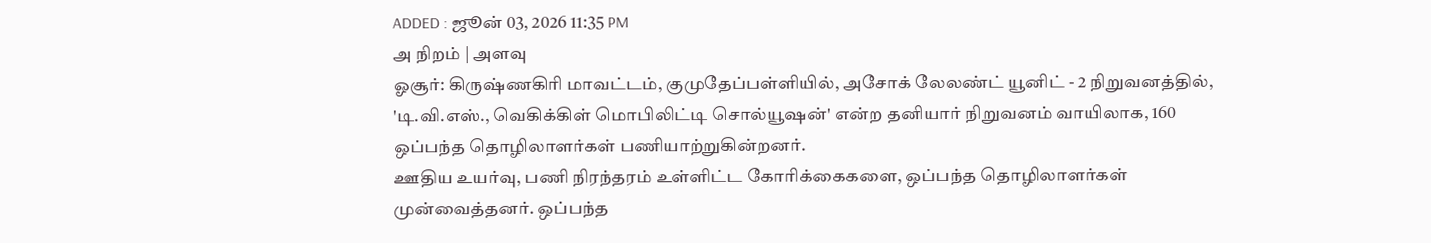ADDED : ஜூன் 03, 2026 11:35 PM
அ நிறம் | அளவு
ஓசூர்: கிருஷ்ணகிரி மாவட்டம், குமுதேப்பள்ளியில், அசோக் லேலண்ட் யூனிட் - 2 நிறுவனத்தில், 'டி.வி.எஸ்., வெகிக்கிள் மொபிலிட்டி சொல்யூஷன்' என்ற தனியார் நிறுவனம் வாயிலாக, 160 ஒப்பந்த தொழிலாளர்கள் பணியாற்றுகின்றனர்.
ஊதிய உயர்வு, பணி நிரந்தரம் உள்ளிட்ட கோரிக்கைகளை, ஒப்பந்த தொழிலாளர்கள் முன்வைத்தனர். ஒப்பந்த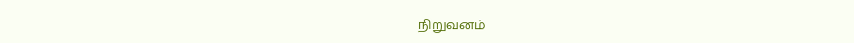நிறுவனம்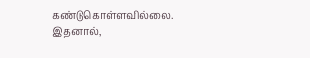கண்டுகொள்ளவில்லை. இதனால்,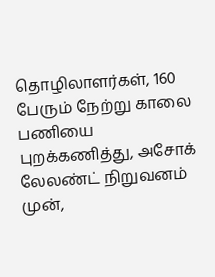தொழிலாளர்கள், 160 பேரும் நேற்று காலை பணியை புறக்கணித்து, அசோக் லேலண்ட் நிறுவனம் முன்,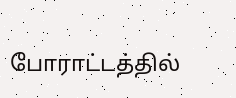போராட்டத்தில்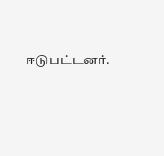ஈடுபட்டனர்.